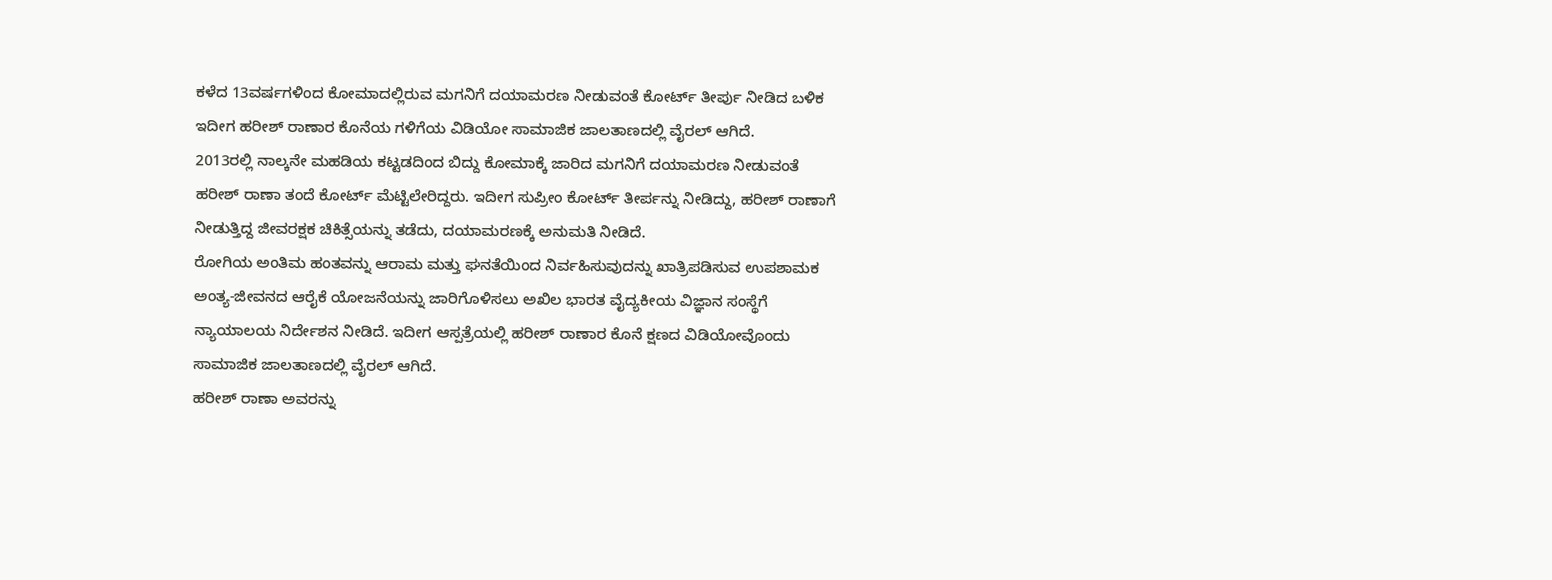ಕಳೆದ 13ವರ್ಷಗಳಿಂದ ಕೋಮಾದಲ್ಲಿರುವ ಮಗನಿಗೆ ದಯಾಮರಣ ನೀಡುವಂತೆ ಕೋರ್ಟ್ ತೀರ್ಪು ನೀಡಿದ ಬಳಿಕ ಇದೀಗ ಹರೀಶ್ ರಾಣಾರ ಕೊನೆಯ ಗಳಿಗೆಯ ವಿಡಿಯೋ ಸಾಮಾಜಿಕ ಜಾಲತಾಣದಲ್ಲಿ ವೈರಲ್ ಆಗಿದೆ.
2013ರಲ್ಲಿ ನಾಲ್ಕನೇ ಮಹಡಿಯ ಕಟ್ಟಡದಿಂದ ಬಿದ್ದು ಕೋಮಾಕ್ಕೆ ಜಾರಿದ ಮಗನಿಗೆ ದಯಾಮರಣ ನೀಡುವಂತೆ ಹರೀಶ್ ರಾಣಾ ತಂದೆ ಕೋರ್ಟ್ ಮೆಟ್ಟಿಲೇರಿದ್ದರು. ಇದೀಗ ಸುಪ್ರೀಂ ಕೋರ್ಟ್ ತೀರ್ಪನ್ನು ನೀಡಿದ್ದು, ಹರೀಶ್ ರಾಣಾಗೆ ನೀಡುತ್ತಿದ್ದ ಜೀವರಕ್ಷಕ ಚಿಕಿತ್ಸೆಯನ್ನು ತಡೆದು, ದಯಾಮರಣಕ್ಕೆ ಅನುಮತಿ ನೀಡಿದೆ.
ರೋಗಿಯ ಅಂತಿಮ ಹಂತವನ್ನು ಆರಾಮ ಮತ್ತು ಘನತೆಯಿಂದ ನಿರ್ವಹಿಸುವುದನ್ನು ಖಾತ್ರಿಪಡಿಸುವ ಉಪಶಾಮಕ ಅಂತ್ಯ-ಜೀವನದ ಆರೈಕೆ ಯೋಜನೆಯನ್ನು ಜಾರಿಗೊಳಿಸಲು ಅಖಿಲ ಭಾರತ ವೈದ್ಯಕೀಯ ವಿಜ್ಞಾನ ಸಂಸ್ಥೆಗೆ ನ್ಯಾಯಾಲಯ ನಿರ್ದೇಶನ ನೀಡಿದೆ. ಇದೀಗ ಆಸ್ಪತ್ರೆಯಲ್ಲಿ ಹರೀಶ್ ರಾಣಾರ ಕೊನೆ ಕ್ಷಣದ ವಿಡಿಯೋವೊಂದು ಸಾಮಾಜಿಕ ಜಾಲತಾಣದಲ್ಲಿ ವೈರಲ್ ಆಗಿದೆ.
ಹರೀಶ್ ರಾಣಾ ಅವರನ್ನು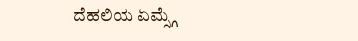ದೆಹಲಿಯ ಏಮ್ಸ್ಗೆ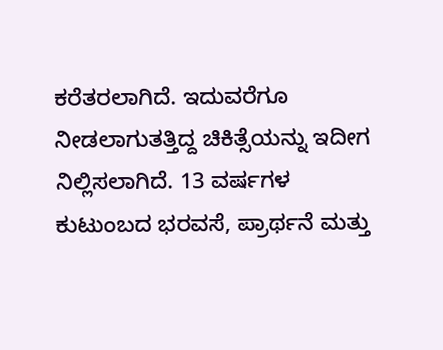ಕರೆತರಲಾಗಿದೆ. ಇದುವರೆಗೂ ನೀಡಲಾಗುತತ್ತಿದ್ದ ಚಿಕಿತ್ಸೆಯನ್ನು ಇದೀಗ ನಿಲ್ಲಿಸಲಾಗಿದೆ. 13 ವರ್ಷಗಳ ಕುಟುಂಬದ ಭರವಸೆ, ಪ್ರಾರ್ಥನೆ ಮತ್ತು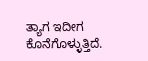ತ್ಯಾಗ ಇದೀಗ ಕೊನೆಗೊಳ್ಳುತ್ತಿದೆ.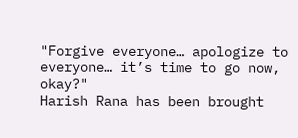"Forgive everyone… apologize to everyone… it’s time to go now, okay?"
Harish Rana has been brought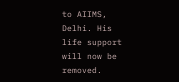to AIIMS, Delhi. His life support will now be removed.